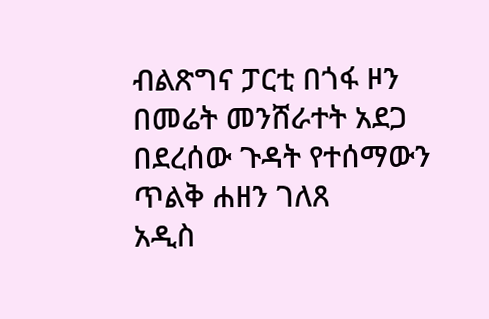ብልጽግና ፓርቲ በጎፋ ዞን በመሬት መንሸራተት አደጋ በደረሰው ጉዳት የተሰማውን ጥልቅ ሐዘን ገለጸ
አዲስ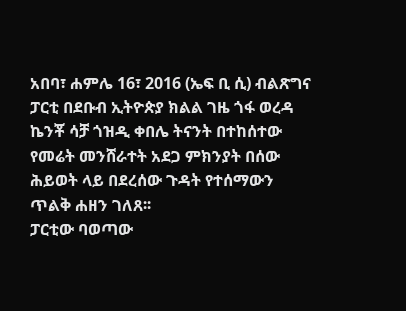አበባ፣ ሐምሌ 16፣ 2016 (ኤፍ ቢ ሲ) ብልጽግና ፓርቲ በደቡብ ኢትዮጵያ ክልል ገዜ ጎፋ ወረዳ ኬንቾ ሳቻ ጎዝዲ ቀበሌ ትናንት በተከሰተው የመሬት መንሸራተት አደጋ ምክንያት በሰው ሕይወት ላይ በደረሰው ጉዳት የተሰማውን ጥልቅ ሐዘን ገለጸ፡፡
ፓርቲው ባወጣው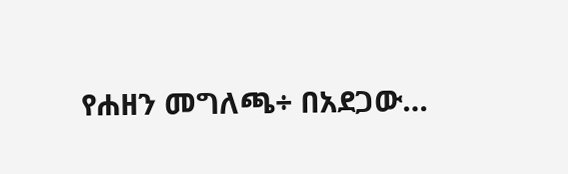የሐዘን መግለጫ÷ በአደጋው…